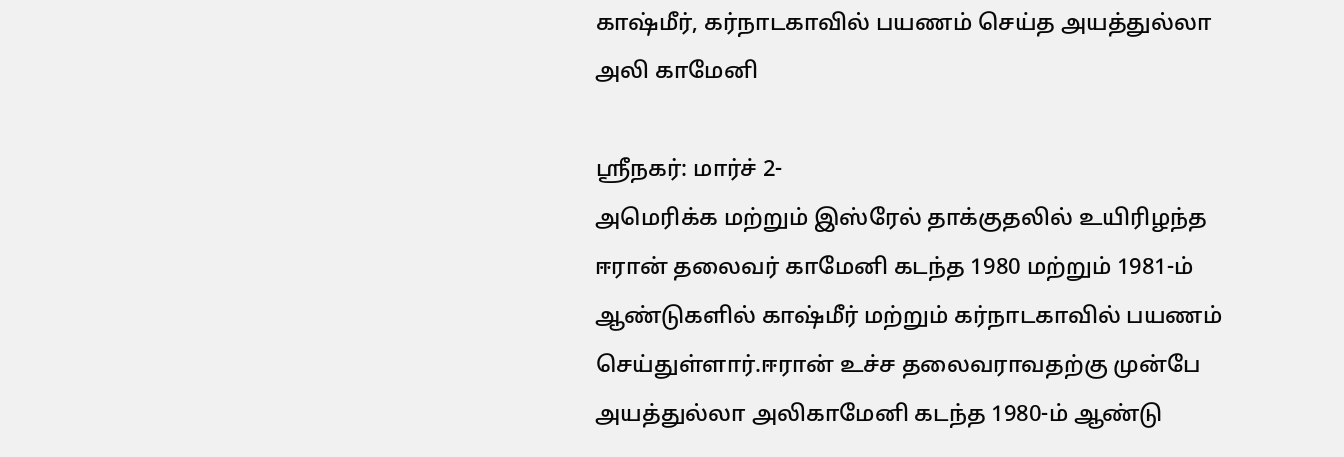காஷ்மீர், கர்நாடகாவில் பயணம் செய்த அயத்துல்லா அலி காமேனி

ஸ்ரீநகர்: மார்ச் 2-
அமெரிக்க மற்றும் இஸ்ரேல் தாக்குதலில் உயிரிழந்த ஈரான் தலைவர் காமேனி கடந்த 1980 மற்றும் 1981-ம் ஆண்டுகளில் காஷ்மீர் மற்றும் கர்நாடகாவில் பயணம் செய்துள்ளார்.ஈரான் உச்ச தலைவராவதற்கு முன்பே அயத்துல்லா அலிகாமேனி கடந்த 1980-ம் ஆண்டு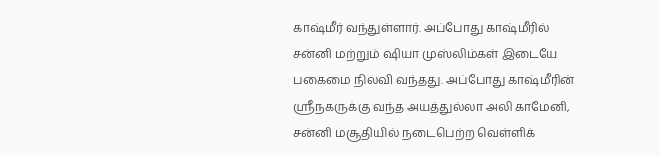காஷ்மீர் வந்துள்ளார். அப்போது காஷ்மீரில் சன்னி மற்றும் ஷியா முஸ்லிம்கள் இடையே பகைமை நிலவி வந்தது. அப்போது காஷ்மீரின் ஸ்ரீநகருக்கு வந்த அயத்துல்லா அலி காமேனி, சன்னி மசூதியில் நடைபெற்ற வெள்ளிக்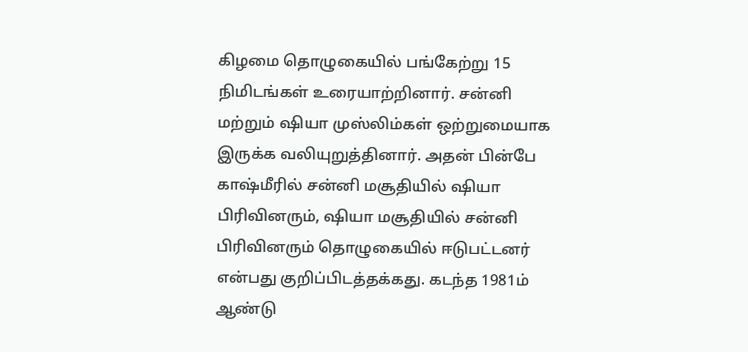கிழமை தொழுகையில் பங்கேற்று 15 நிமிடங்கள் உரையாற்றினார். சன்னி மற்றும் ஷியா முஸ்லிம்கள் ஒற்றுமையாக இருக்க வலியுறுத்தினார். அதன் பின்பே காஷ்மீரில் சன்னி மசூதியில் ஷியா பிரிவினரும், ஷியா மசூதியில் சன்னி பிரிவினரும் தொழுகையில் ஈடுபட்டனர் என்பது குறிப்பிடத்தக்கது. கடந்த 1981ம் ஆண்டு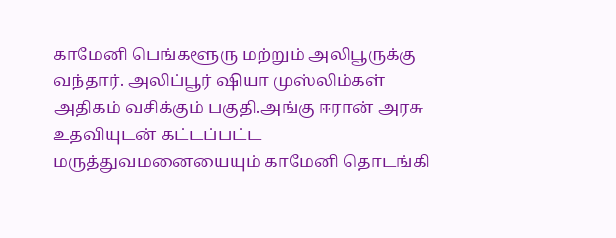காமேனி பெங்களூரு மற்றும் அலிபூருக்கு வந்தார். அலிப்பூர் ஷியா முஸ்லிம்கள் அதிகம் வசிக்கும் பகுதி.அங்கு ஈரான் அரசு உதவியுடன் கட்டப்பட்ட மருத்துவமனையையும் காமேனி தொடங்கி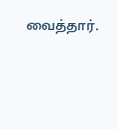வைத்தார்.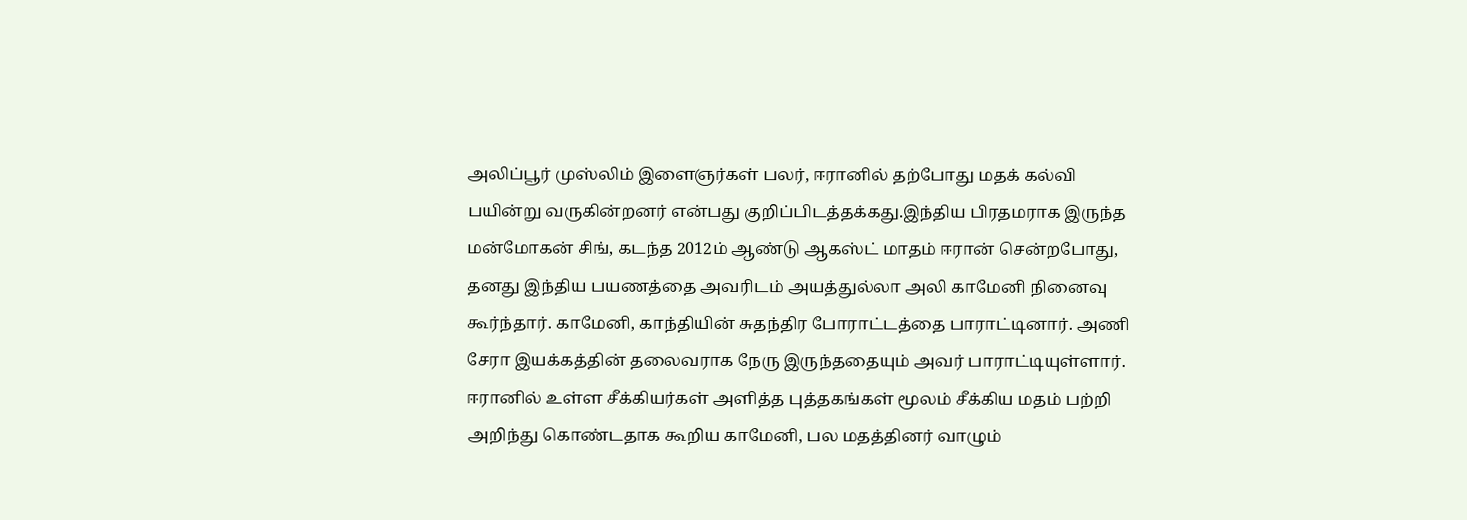அலிப்பூர் முஸ்லிம் இளைஞர்கள் பலர், ஈரானில் தற்போது மதக் கல்வி பயின்று வருகின்றனர் என்பது குறிப்பிடத்தக்கது.இந்திய பிரதமராக இருந்த மன்மோகன் சிங், கடந்த 2012ம் ஆண்டு ஆகஸ்ட் மாதம் ஈரான் சென்றபோது, தனது இந்திய பயணத்தை அவரிடம் அயத்துல்லா அலி காமேனி நினைவு கூர்ந்தார். காமேனி, காந்தியின் சுதந்திர போராட்டத்தை பாராட்டினார். அணி சேரா இயக்கத்தின் தலைவராக நேரு இருந்ததையும் அவர் பாராட்டியுள்ளார். ஈரானில் உள்ள சீக்கியர்கள் அளித்த புத்தகங்கள் மூலம் சீக்கிய மதம் பற்றி அறிந்து கொண்டதாக கூறிய காமேனி, பல மதத்தினர் வாழும்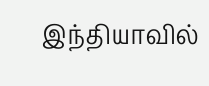இந்தியாவில்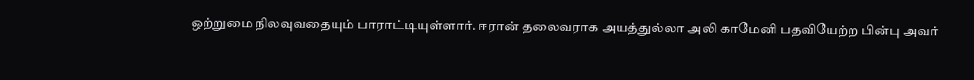ஒற்றுமை நிலவுவதையும் பாராட்டியுள்ளார். ஈரான் தலைவராக அயத்துல்லா அலி காமேனி பதவியேற்ற பின்பு அவர்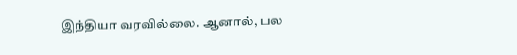இந்தியா வரவில்லை. ஆனால், பல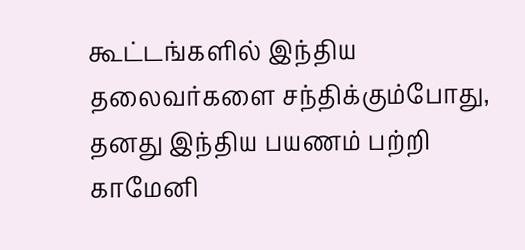கூட்டங்களில் இந்திய தலைவர்களை சந்திக்கும்போது, தனது இந்திய பயணம் பற்றி காமேனி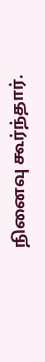நினைவு கூர்ந்தார்.